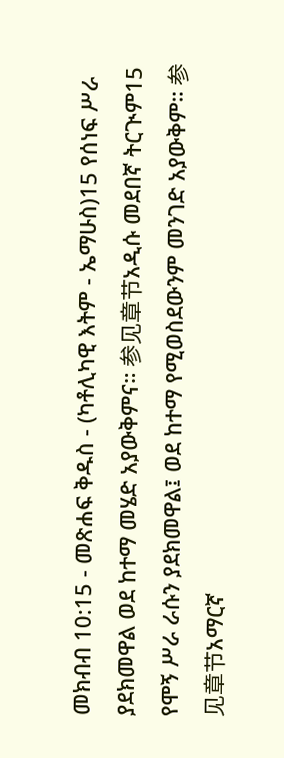መክብብ 10:15 - መጽሐፍ ቅዱስ - (ካቶሊካዊ እትም - ኤማሁስ)15 የሰነፍ ሥራ ያደክመዋል ወደ ከተማ መሄድ አያውቅምና። 参见章节አዲሱ መደበኛ ትርጒም15 የሞኝ ሥራ ራሱን ያደክመዋል፤ ወደ ከተማ የሚወስደውንም መንገድ አያውቅም። 参见章节አማርኛ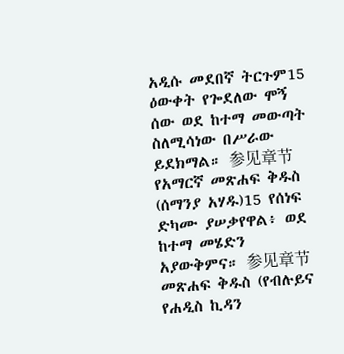አዲሱ መደበኛ ትርጉም15 ዕውቀት የጐደለው ሞኝ ሰው ወደ ከተማ መውጣት ስለሚሳነው በሥራው ይደክማል። 参见章节የአማርኛ መጽሐፍ ቅዱስ (ሰማንያ አሃዱ)15 የሰነፍ ድካሙ ያሠቃየዋል፥ ወደ ከተማ መሄድን አያውቅምና። 参见章节መጽሐፍ ቅዱስ (የብሉይና የሐዲስ ኪዳን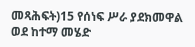መጻሕፍት)15 የሰነፍ ሥራ ያደክመዋል ወደ ከተማ መሄድ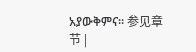አያውቅምና። 参见章节 |